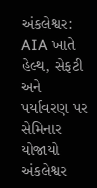અંકલેશ્વર: AIA ખાતે હેલ્થ, સેફટી અને પર્યાવરણ પર સેમિનાર યોજાયો
અંકલેશ્વર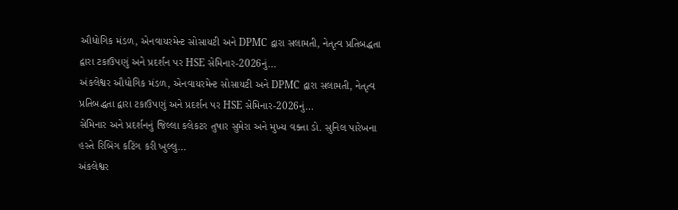ઔધોગિક મંડળ, એનવાયરમેન્ટ સોસાયટી અને DPMC દ્વારા સલામતી, નેતૃત્વ પ્રતિબદ્ધતા દ્વારા ટકાઉપણું અને પ્રદર્શન પર HSE સેમિનાર-2026નું…
અંકલેશ્વર ઔધોગિક મંડળ, એનવાયરમેન્ટ સોસાયટી અને DPMC દ્વારા સલામતી, નેતૃત્વ પ્રતિબદ્ધતા દ્વારા ટકાઉપણું અને પ્રદર્શન પર HSE સેમિનાર-2026નું…
સેમિનાર અને પ્રદર્શનનું જિલ્લા કલેકટર તુષાર સુમેરા અને મુખ્ય વક્તા ડો. સુનિલ પારેખના હસ્તે રિબિંગ કટિંગ કરી ખુલ્લુ…
અંકલેશ્વર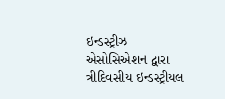ઇન્ડસ્ટ્રીઝ એસોસિએશન દ્વારા ત્રીદિવસીય ઇન્ડસ્ટ્રીયલ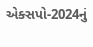એક્સપો-2024નું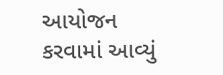આયોજન કરવામાં આવ્યું